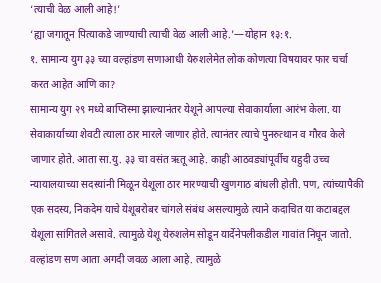‘त्याची वेळ आली आहे!’
‘ह्या जगातून पित्याकडे जाण्याची त्याची वेळ आली आहे.’—योहान १३:१.
१. सामान्य युग ३३ च्या वल्हांडण सणाआधी येरुशलेमेत लोक कोणत्या विषयावर फार चर्चा करत आहेत आणि का?
सामान्य युग २९ मध्ये बाप्तिस्मा झाल्यानंतर येशूने आपल्या सेवाकार्याला आरंभ केला. या सेवाकार्याच्या शेवटी त्याला ठार मारले जाणार होते. त्यानंतर त्याचे पुनरुत्थान व गौरव केले जाणार होते. आता सा.यु. ३३ चा वसंत ऋतू आहे. काही आठवड्यांपूर्वीच यहुदी उच्च न्यायालयाच्या सदस्यांनी मिळून येशूला ठार मारण्याची खुणगाठ बांधली होती. पण, त्यांच्यापैकी एक सदस्य, निकदेम याचे येशूबरोबर चांगले संबंध असल्यामुळे त्याने कदाचित या कटाबद्दल येशूला सांगितले असावे. त्यामुळे येशू येरुशलेम सोडून यार्देनेपलीकडील गावांत निघून जातो. वल्हांडण सण आता अगदी जवळ आला आहे. त्यामुळे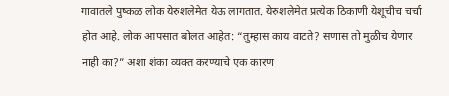गावातले पुष्कळ लोक येरुशलेमेत येऊ लागतात. येरुशलेमेत प्रत्येक ठिकाणी येशूचीच चर्चा होत आहे. लोक आपसात बोलत आहेत: “तुम्हास काय वाटते? सणास तो मुळीच येणार नाही का?” अशा शंका व्यक्त करण्याचे एक कारण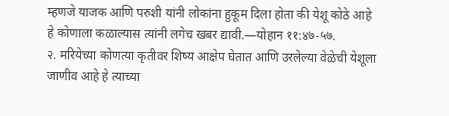म्हणजे याजक आणि परुशी यांनी लोकांना हुकूम दिला होता की येशू कोठे आहे हे कोणाला कळाल्यास त्यांनी लगेच खबर द्यावी.—योहान ११:४७-५७.
२. मरियेच्या कोणत्या कृतीवर शिष्य आक्षेप घेतात आणि उरलेल्या वेळेची येशूला जाणीव आहे हे त्याच्या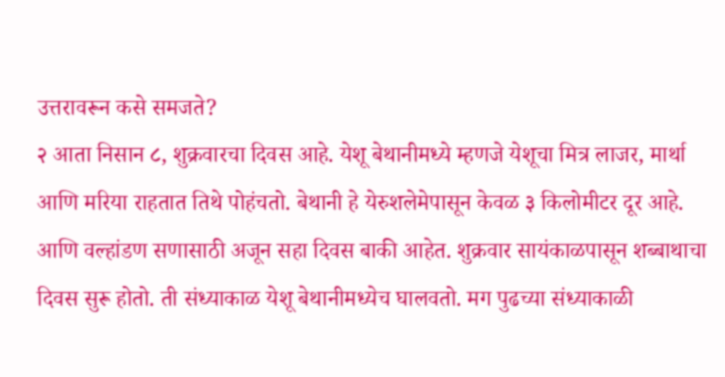उत्तरावरून कसे समजते?
२ आता निसान ८, शुक्रवारचा दिवस आहे. येशू बेथानीमध्ये म्हणजे येशूचा मित्र लाजर, मार्था आणि मरिया राहतात तिथे पोहंचतो. बेथानी हे येरुशलेमेपासून केवळ ३ किलोमीटर दूर आहे. आणि वल्हांडण सणासाठी अजून सहा दिवस बाकी आहेत. शुक्रवार सायंकाळपासून शब्बाथाचा दिवस सुरू होतो. ती संध्याकाळ येशू बेथानीमध्येच घालवतो. मग पुढच्या संध्याकाळी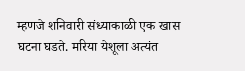म्हणजे शनिवारी संध्याकाळी एक खास घटना घडते. मरिया येशूला अत्यंत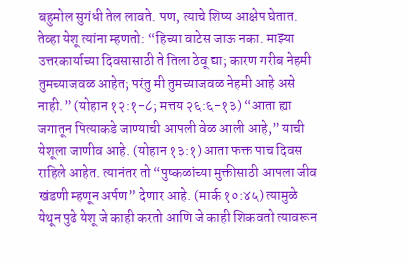बहुमोल सुगंधी तेल लावते. पण, त्याचे शिष्य आक्षेप घेतात. तेव्हा येशू त्यांना म्हणतो: “हिच्या वाटेस जाऊ नका. माझ्या उत्तरकार्याच्या दिवसासाठी ते तिला ठेवू द्या; कारण गरीब नेहमी तुमच्याजवळ आहेत; परंतु मी तुमच्याजवळ नेहमी आहे असे नाही.” (योहान १२:१-८; मत्तय २६:६-१३) “आता ह्या जगातून पित्याकडे जाण्याची आपली वेळ आली आहे,” याची येशूला जाणीव आहे. (योहान १३:१) आता फक्त पाच दिवस राहिले आहेत. त्यानंतर तो “पुष्कळांच्या मुक्तीसाठी आपला जीव खंडणी म्हणून अर्पण” देणार आहे. (मार्क १०:४५) त्यामुळे येथून पुढे येशू जे काही करतो आणि जे काही शिकवतो त्यावरून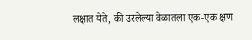लक्षात येते, की उरलेल्या वेळातला एक-एक क्षण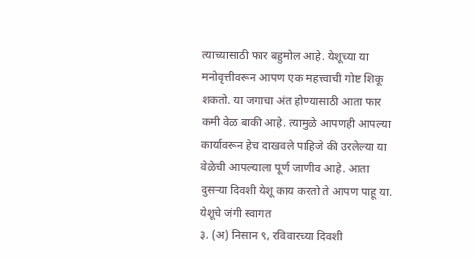त्याच्यासाठी फार बहुमोल आहे. येशूच्या या मनोवृत्तीवरून आपण एक महत्त्वाची गोष्ट शिकू शकतो. या जगाचा अंत होण्यासाठी आता फार कमी वेळ बाकी आहे. त्यामुळे आपणही आपल्या कार्यावरून हेच दाखवले पाहिजे की उरलेल्या या वेळेची आपल्याला पूर्ण जाणीव आहे. आता दुसऱ्या दिवशी येशू काय करतो ते आपण पाहू या.
येशूचे जंगी स्वागत
३. (अ) निसान ९, रविवारच्या दिवशी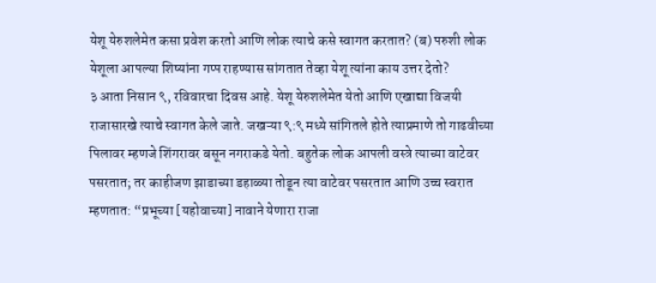येशू येरुशलेमेत कसा प्रवेश करतो आणि लोक त्याचे कसे स्वागत करतात? (ब) परुशी लोक येशूला आपल्या शिष्यांना गप्प राहण्यास सांगतात तेव्हा येशू त्यांना काय उत्तर देतो?
३ आता निसान ९, रविवारचा दिवस आहे. येशू येरुशलेमेत येतो आणि एखाद्या विजयी राजासारखे त्याचे स्वागत केले जाते. जखऱ्या ९:९ मध्ये सांगितले होते त्याप्रमाणे तो गाढवीच्या पिलावर म्हणजे शिंगरावर बसून नगराकडे येतो. बहुतेक लोक आपली वस्त्रे त्याच्या वाटेवर पसरतात; तर काहीजण झाडाच्या डहाळ्या तोडून त्या वाटेवर पसरतात आणि उच्च स्वरात म्हणतात: “प्रभूच्या [यहोवाच्या] नावाने येणारा राजा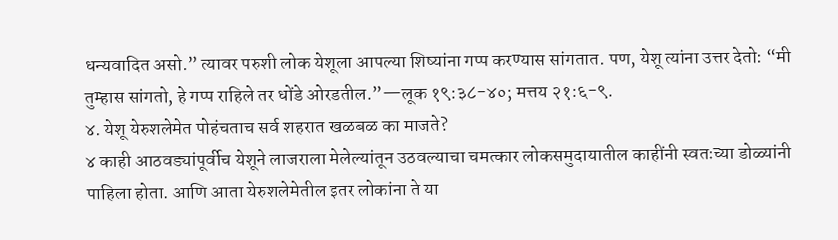धन्यवादित असो.” त्यावर परुशी लोक येशूला आपल्या शिष्यांना गप्प करण्यास सांगतात. पण, येशू त्यांना उत्तर देतो: “मी तुम्हास सांगतो, हे गप्प राहिले तर धोंडे ओरडतील.”—लूक १९:३८-४०; मत्तय २१:६-९.
४. येशू येरुशलेमेत पोहंचताच सर्व शहरात खळबळ का माजते?
४ काही आठवड्यांपूर्वीच येशूने लाजराला मेलेल्यांतून उठवल्याचा चमत्कार लोकसमुदायातील काहींनी स्वतःच्या डोळ्यांनी पाहिला होता. आणि आता येरुशलेमेतील इतर लोकांना ते या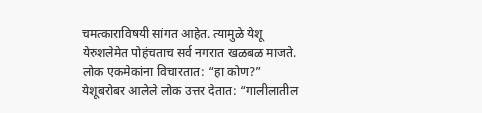चमत्काराविषयी सांगत आहेत. त्यामुळे येशू येरुशलेमेत पोहंचताच सर्व नगरात खळबळ माजते. लोक एकमेकांना विचारतात: “हा कोण?” येशूबरोबर आलेले लोक उत्तर देतात: “गालीलातील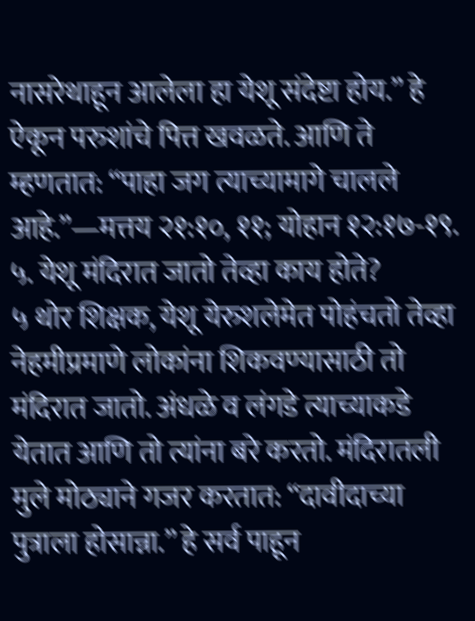नासरेथाहून आलेला हा येशू संदेष्टा होय.” हे ऐकून परुशांचे पित्त खवळते. आणि ते म्हणतात: “पाहा जग त्याच्यामागे चालले आहे.”—मत्तय २१:१०, ११; योहान १२:१७-१९.
५. येशू मंदिरात जातो तेव्हा काय होते?
५ थोर शिक्षक, येशू येरुशलेमेत पोहंचतो तेव्हा नेहमीप्रमाणे लोकांना शिकवण्यासाठी तो मंदिरात जातो. अंधळे व लंगडे त्याच्याकडे येतात आणि तो त्यांना बरे करतो. मंदिरातली मुले मोठ्याने गजर करतात: “दावीदाच्या पुत्राला होसान्ना.” हे सर्व पाहून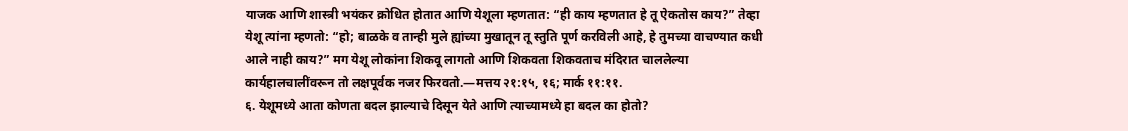याजक आणि शास्त्री भयंकर क्रोधित होतात आणि येशूला म्हणतात: “ही काय म्हणतात हे तू ऐकतोस काय?” तेव्हा येशू त्यांना म्हणतो: “हो; बाळके व तान्ही मुले ह्यांच्या मुखातून तू स्तुति पूर्ण करविली आहे, हे तुमच्या वाचण्यात कधी आले नाही काय?” मग येशू लोकांना शिकवू लागतो आणि शिकवता शिकवताच मंदिरात चाललेल्या कार्यहालचालींवरून तो लक्षपूर्वक नजर फिरवतो.—मत्तय २१:१५, १६; मार्क ११:११.
६. येशूमध्ये आता कोणता बदल झाल्याचे दिसून येते आणि त्याच्यामध्ये हा बदल का होतो?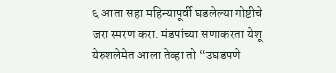६ आता सहा महिन्यापूर्वी घडलेल्या गोष्टीचे जरा स्मरण करा. मंडपांच्या सणाकरता येशू येरुशलेमेत आला तेव्हा तो “उघडपणे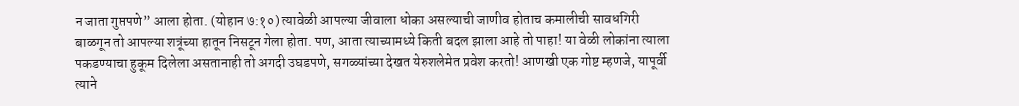न जाता गुप्तपणे” आला होता. (योहान ७:१०) त्यावेळी आपल्या जीवाला धोका असल्याची जाणीव होताच कमालीची सावधगिरी बाळगून तो आपल्या शत्रूंच्या हातून निसटून गेला होता. पण, आता त्याच्यामध्ये किती बदल झाला आहे तो पाहा! या वेळी लोकांना त्याला पकडण्याचा हुकूम दिलेला असतानाही तो अगदी उघडपणे, सगळ्यांच्या देखत येरुशलेमेत प्रवेश करतो! आणखी एक गोष्ट म्हणजे, यापूर्वी त्याने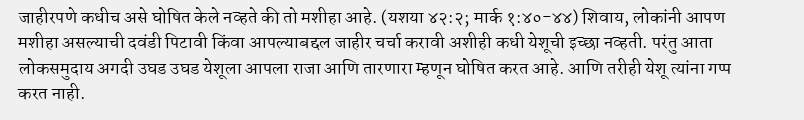जाहीरपणे कधीच असे घोषित केले नव्हते की तो मशीहा आहे. (यशया ४२:२; मार्क १:४०-४४) शिवाय, लोकांनी आपण मशीहा असल्याची दवंडी पिटावी किंवा आपल्याबद्दल जाहीर चर्चा करावी अशीही कधी येशूची इच्छा नव्हती. परंतु आता लोकसमुदाय अगदी उघड उघड येशूला आपला राजा आणि तारणारा म्हणून घोषित करत आहे. आणि तरीही येशू त्यांना गप्प करत नाही.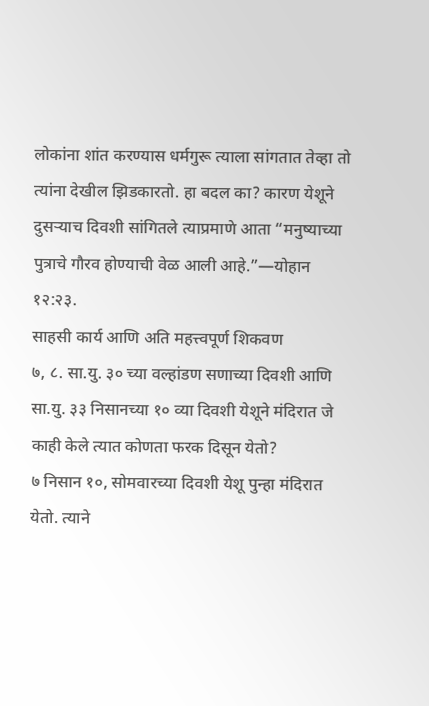लोकांना शांत करण्यास धर्मगुरू त्याला सांगतात तेव्हा तो त्यांना देखील झिडकारतो. हा बदल का? कारण येशूने दुसऱ्याच दिवशी सांगितले त्याप्रमाणे आता “मनुष्याच्या पुत्राचे गौरव होण्याची वेळ आली आहे.”—योहान १२:२३.
साहसी कार्य आणि अति महत्त्वपूर्ण शिकवण
७, ८. सा.यु. ३० च्या वल्हांडण सणाच्या दिवशी आणि सा.यु. ३३ निसानच्या १० व्या दिवशी येशूने मंदिरात जे काही केले त्यात कोणता फरक दिसून येतो?
७ निसान १०, सोमवारच्या दिवशी येशू पुन्हा मंदिरात येतो. त्याने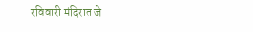रविवारी मंदिरात जे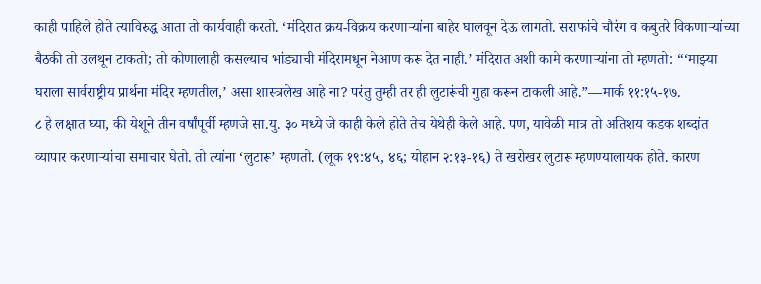काही पाहिले होते त्याविरुद्ध आता तो कार्यवाही करतो. ‘मंदिरात क्रय-विक्रय करणाऱ्यांना बाहेर घालवून देऊ लागतो. सराफांचे चौरंग व कबुतरे विकणाऱ्यांच्या बैठकी तो उलथून टाकतो; तो कोणालाही कसल्याच भांड्याची मंदिरामधून नेआण करू देत नाही.’ मंदिरात अशी कामे करणाऱ्यांना तो म्हणतो: “‘माझ्या घराला सार्वराष्ट्रीय प्रार्थना मंदिर म्हणतील,’ असा शास्त्रलेख आहे ना? परंतु तुम्ही तर ही लुटारूंची गुहा करून टाकली आहे.”—मार्क ११:१५-१७.
८ हे लक्षात घ्या, की येशूने तीन वर्षांपूर्वी म्हणजे सा.यु. ३० मध्ये जे काही केले होते तेच येथेही केले आहे. पण, यावेळी मात्र तो अतिशय कडक शब्दांत व्यापार करणाऱ्यांचा समाचार घेतो. तो त्यांना ‘लुटारू’ म्हणतो. (लूक १९:४५, ४६; योहान २:१३-१६) ते खरोखर लुटारू म्हणण्यालायक होते. कारण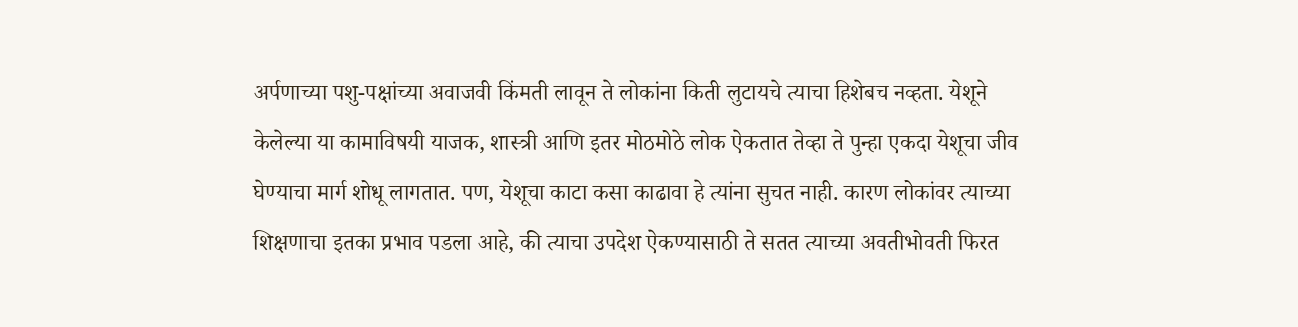अर्पणाच्या पशु-पक्षांच्या अवाजवी किंमती लावून ते लोकांना किती लुटायचे त्याचा हिशेबच नव्हता. येशूने केलेल्या या कामाविषयी याजक, शास्त्री आणि इतर मोठमोठे लोक ऐकतात तेव्हा ते पुन्हा एकदा येशूचा जीव घेण्याचा मार्ग शोधू लागतात. पण, येशूचा काटा कसा काढावा हे त्यांना सुचत नाही. कारण लोकांवर त्याच्या शिक्षणाचा इतका प्रभाव पडला आहे, की त्याचा उपदेश ऐकण्यासाठी ते सतत त्याच्या अवतीभोवती फिरत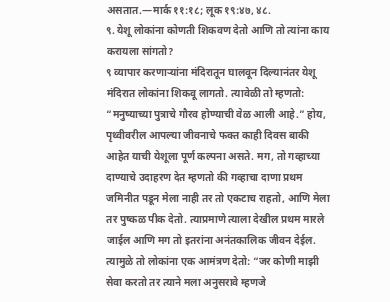असतात.—मार्क ११:१८; लूक १९:४७, ४८.
९. येशू लोकांना कोणती शिकवण देतो आणि तो त्यांना काय करायला सांगतो?
९ व्यापार करणाऱ्यांना मंदिरातून घालवून दिल्यानंतर येशू मंदिरात लोकांना शिकवू लागतो. त्यावेळी तो म्हणतो: “मनुष्याच्या पुत्राचे गौरव होण्याची वेळ आली आहे.” होय, पृथ्वीवरील आपल्या जीवनाचे फक्त काही दिवस बाकी आहेत याची येशूला पूर्ण कल्पना असते. मग, तो गव्हाच्या दाण्याचे उदाहरण देत म्हणतो की गव्हाचा दाणा प्रथम जमिनीत पडून मेला नाही तर तो एकटाच राहतो, आणि मेला तर पुष्कळ पीक देतो. त्याप्रमाणे त्याला देखील प्रथम मारले जाईल आणि मग तो इतरांना अनंतकालिक जीवन देईल. त्यामुळे तो लोकांना एक आमंत्रण देतो: “जर कोणी माझी सेवा करतो तर त्याने मला अनुसरावे म्हणजे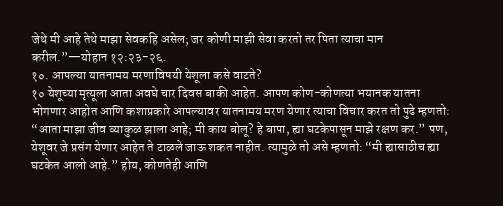जेथे मी आहे तेथे माझा सेवकहि असेल; जर कोणी माझी सेवा करतो तर पिता त्याचा मान करील.”—योहान १२:२३-२६.
१०. आपल्या यातनामय मरणाविषयी येशूला कसे वाटते?
१० येशूच्या मृत्यूला आता अवघे चार दिवस बाकी आहेत. आपण कोण-कोणत्या भयानक यातना भोगणार आहोत आणि कशाप्रकारे आपल्यावर यातनामय मरण येणार त्याचा विचार करत तो पुढे म्हणतो: “आता माझा जीव व्याकुळ झाला आहे; मी काय बोलू? हे बापा, ह्या घटकेपासून माझे रक्षण कर.” पण, येशूवर जे प्रसंग येणार आहेत ते टाळले जाऊ शकत नाहीत. त्यामुळे तो असे म्हणतो: “मी ह्यासाठीच ह्या घटकेत आलो आहे.” होय, कोणतेही आणि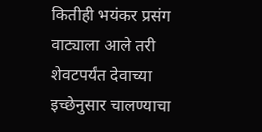कितीही भयंकर प्रसंग वाट्याला आले तरी शेवटपर्यंत देवाच्या इच्छेनुसार चालण्याचा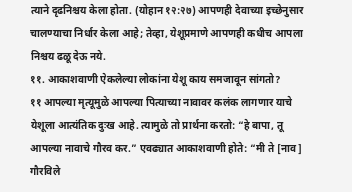त्याने दृढनिश्चय केला होता. (योहान १२:२७) आपणही देवाच्या इच्छेनुसार चालण्याचा निर्धार केला आहे; तेव्हा, येशूप्रमाणे आपणही कधीच आपला निश्चय ढळू देऊ नये.
११. आकाशवाणी ऐकलेल्या लोकांना येशू काय समजावून सांगतो?
११ आपल्या मृत्यूमुळे आपल्या पित्याच्या नावावर कलंक लागणार याचे येशूला आत्यंतिक दुःख आहे. त्यामुळे तो प्रार्थना करतो: “हे बापा, तू आपल्या नावाचे गौरव कर.” एवढ्यात आकाशवाणी होते: “मी ते [नाव] गौरविले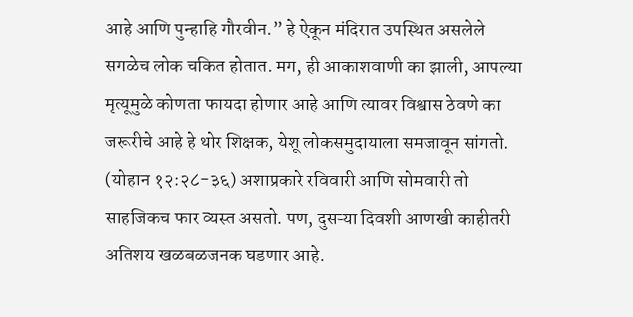आहे आणि पुन्हाहि गौरवीन.” हे ऐकून मंदिरात उपस्थित असलेले सगळेच लोक चकित होतात. मग, ही आकाशवाणी का झाली, आपल्या मृत्यूमुळे कोणता फायदा होणार आहे आणि त्यावर विश्वास ठेवणे का जरूरीचे आहे हे थोर शिक्षक, येशू लोकसमुदायाला समजावून सांगतो. (योहान १२:२८-३६) अशाप्रकारे रविवारी आणि सोमवारी तो साहजिकच फार व्यस्त असतो. पण, दुसऱ्या दिवशी आणखी काहीतरी अतिशय खळबळजनक घडणार आहे.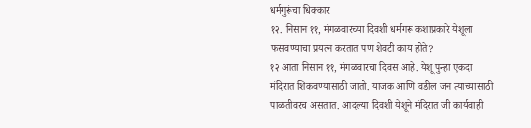धर्मगुरूंचा धिक्कार
१२. निसान ११, मंगळवारच्या दिवशी धर्मगरू कशाप्रकारे येशूला फसवण्याचा प्रयत्न करतात पण शेवटी काय होते?
१२ आता निसान ११, मंगळवारचा दिवस आहे. येशू पुन्हा एकदा मंदिरात शिकवण्यासाठी जातो. याजक आणि वडील जन त्याच्यासाठी पाळतीवरच असतात. आदल्या दिवशी येशूने मंदिरात जी कार्यवाही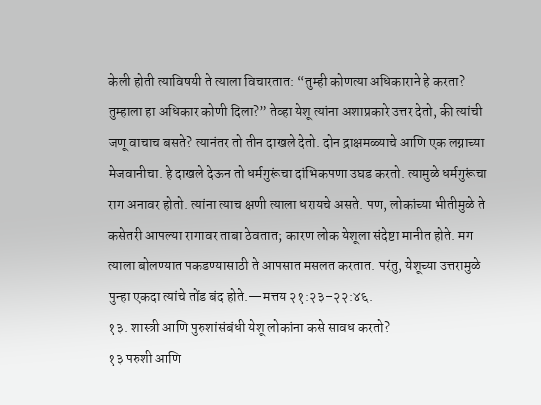केली होती त्याविषयी ते त्याला विचारतात: “तुम्ही कोणत्या अधिकाराने हे करता? तुम्हाला हा अधिकार कोणी दिला?” तेव्हा येशू त्यांना अशाप्रकारे उत्तर देतो, की त्यांची जणू वाचाच बसते? त्यानंतर तो तीन दाखले देतो. दोन द्राक्षमळ्याचे आणि एक लग्नाच्या मेजवानीचा. हे दाखले देऊन तो धर्मगुरूंचा दांभिकपणा उघड करतो. त्यामुळे धर्मगुरूंचा राग अनावर होतो. त्यांना त्याच क्षणी त्याला धरायचे असते. पण, लोकांच्या भीतीमुळे ते कसेतरी आपल्या रागावर ताबा ठेवतात; कारण लोक येशूला संदेष्टा मानीत होते. मग त्याला बोलण्यात पकडण्यासाठी ते आपसात मसलत करतात. परंतु, येशूच्या उत्तरामुळे पुन्हा एकदा त्यांचे तोंड बंद होते.—मत्तय २१:२३–२२:४६.
१३. शास्त्री आणि पुरुशांसंबंधी येशू लोकांना कसे सावध करतो?
१३ परुशी आणि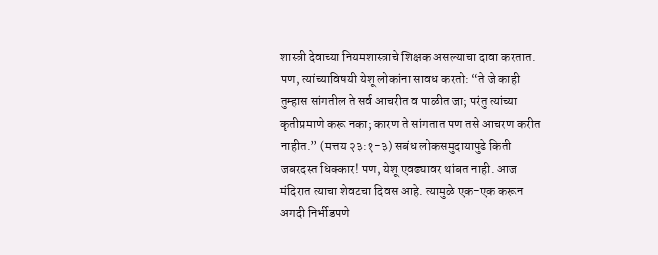शास्त्री देवाच्या नियमशास्त्राचे शिक्षक असल्याचा दावा करतात. पण, त्यांच्याविषयी येशू लोकांना सावध करतो: “ते जे काही तुम्हास सांगतील ते सर्व आचरीत व पाळीत जा; परंतु त्यांच्या कृतीप्रमाणे करू नका; कारण ते सांगतात पण तसे आचरण करीत नाहीत.” (मत्तय २३:१-३) सबंध लोकसमुदायापुढे किती जबरदस्त धिक्कार! पण, येशू एवढ्यावर थांबत नाही. आज मंदिरात त्याचा शेवटचा दिवस आहे. त्यामुळे एक-एक करून अगदी निर्भीडपणे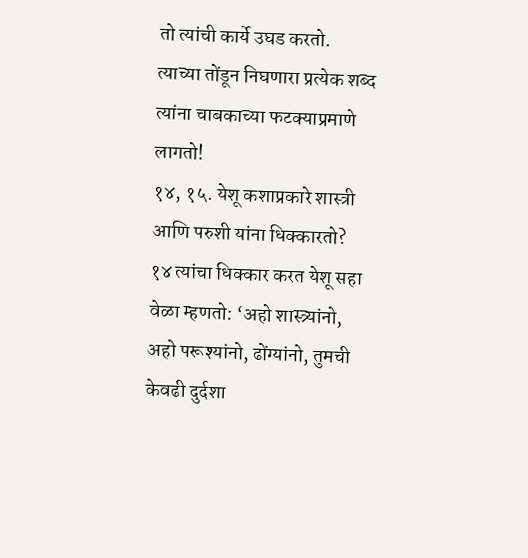तो त्यांची कार्ये उघड करतो. त्याच्या तोंडून निघणारा प्रत्येक शब्द त्यांना चाबकाच्या फटक्याप्रमाणे लागतो!
१४, १५. येशू कशाप्रकारे शास्त्री आणि परुशी यांना धिक्कारतो?
१४ त्यांचा धिक्कार करत येशू सहा वेळा म्हणतो: ‘अहो शास्त्र्यांनो, अहो परूश्यांनो, ढोंग्यांनो, तुमची केवढी दुर्दशा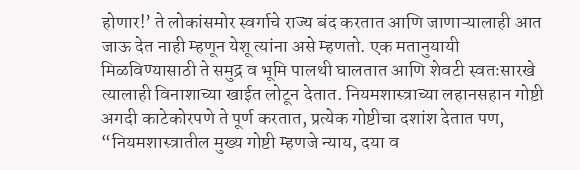होणार!’ ते लोकांसमोर स्वर्गाचे राज्य बंद करतात आणि जाणाऱ्यालाही आत जाऊ देत नाही म्हणून येशू त्यांना असे म्हणतो. एक मतानुयायी मिळविण्यासाठी ते समुद्र व भूमि पालथी घालतात आणि शेवटी स्वतःसारखे त्यालाही विनाशाच्या खाईत लोटून देतात. नियमशास्त्राच्या लहानसहान गोष्टी अगदी काटेकोरपणे ते पूर्ण करतात, प्रत्येक गोष्टीचा दशांश देतात पण, “नियमशास्त्रातील मुख्य गोष्टी म्हणजे न्याय, दया व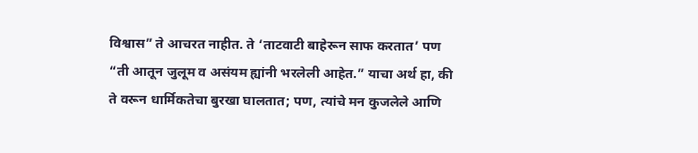विश्वास” ते आचरत नाहीत. ते ‘ताटवाटी बाहेरून साफ करतात’ पण “ती आतून जुलूम व असंयम ह्यांनी भरलेली आहेत.” याचा अर्थ हा, की ते वरून धार्मिकतेचा बुरखा घालतात; पण, त्यांचे मन कुजलेले आणि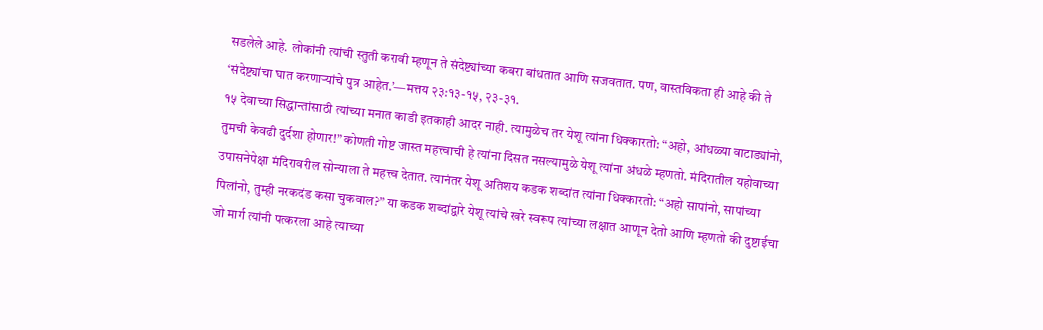सडलेले आहे. लोकांनी त्यांची स्तुती करावी म्हणून ते संदेष्ट्यांच्या कबरा बांधतात आणि सजवतात. पण, वास्तविकता ही आहे की ते ‘संदेष्ट्यांचा घात करणाऱ्यांचे पुत्र आहेत.’—मत्तय २३:१३-१५, २३-३१.
१५ देवाच्या सिद्धान्तांसाठी त्यांच्या मनात काडी इतकाही आदर नाही. त्यामुळेच तर येशू त्यांना धिक्कारतो: “अहो, आंधळ्या वाटाड्यांनो, तुमची केवढी दुर्दशा होणार!” कोणती गोष्ट जास्त महत्त्वाची हे त्यांना दिसत नसल्यामुळे येशू त्यांना अंधळे म्हणतो. मंदिरातील यहोवाच्या उपासनेपेक्षा मंदिरावरील सोन्याला ते महत्त्व देतात. त्यानंतर येशू अतिशय कडक शब्दांत त्यांना धिक्कारतो: “अहो सापांनो, सापांच्या पिलांनो, तुम्ही नरकदंड कसा चुकवाल?” या कडक शब्दांद्वारे येशू त्यांचे खरे स्वरूप त्यांच्या लक्षात आणून देतो आणि म्हणतो की दुष्टाईचा जो मार्ग त्यांनी पत्करला आहे त्याच्या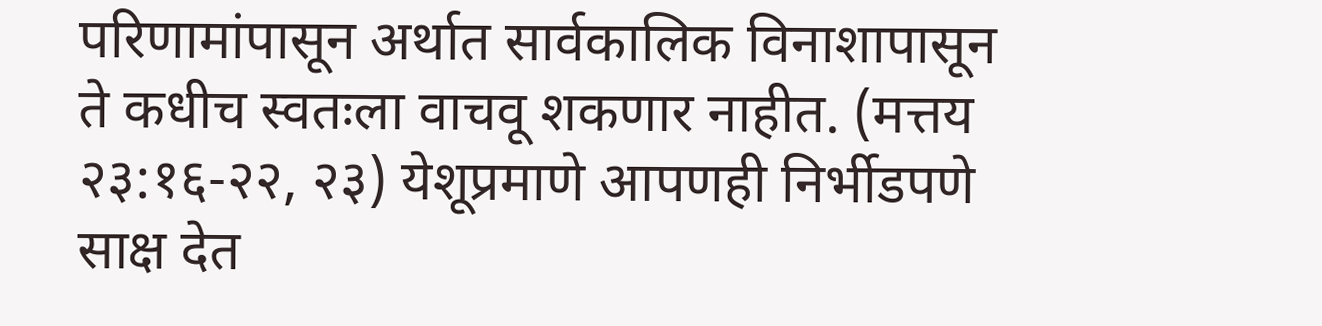परिणामांपासून अर्थात सार्वकालिक विनाशापासून ते कधीच स्वतःला वाचवू शकणार नाहीत. (मत्तय २३:१६-२२, २३) येशूप्रमाणे आपणही निर्भीडपणे साक्ष देत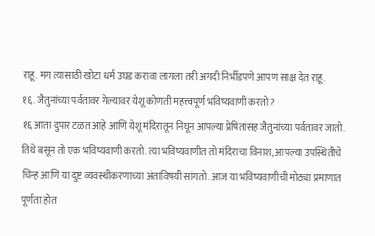राहू. मग त्यासाठी खोटा धर्म उघड करावा लागला तरी अगदी निर्भीडपणे आपण साक्ष देत राहू.
१६. जैतुनांच्या पर्वतावर गेल्यावर येशू कोणती महत्त्वपूर्ण भविष्यवाणी करतो?
१६ आता दुपार टळत आहे आणि येशू मंदिरातून निघून आपल्या प्रेषितांसह जैतुनांच्या पर्वतावर जातो. तिथे बसून तो एक भविष्यवाणी करतो. त्या भविष्यवाणीत तो मंदिराचा विनाश, आपल्या उपस्थितीचे चिन्ह आणि या दुष्ट व्यवस्थीकरणाच्या अंताविषयी सांगतो. आज या भविष्यवाणीची मोठ्या प्रमाणात पूर्णता होत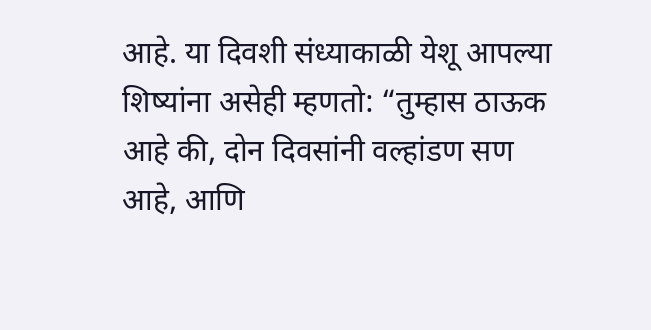आहे. या दिवशी संध्याकाळी येशू आपल्या शिष्यांना असेही म्हणतो: “तुम्हास ठाऊक आहे की, दोन दिवसांनी वल्हांडण सण आहे, आणि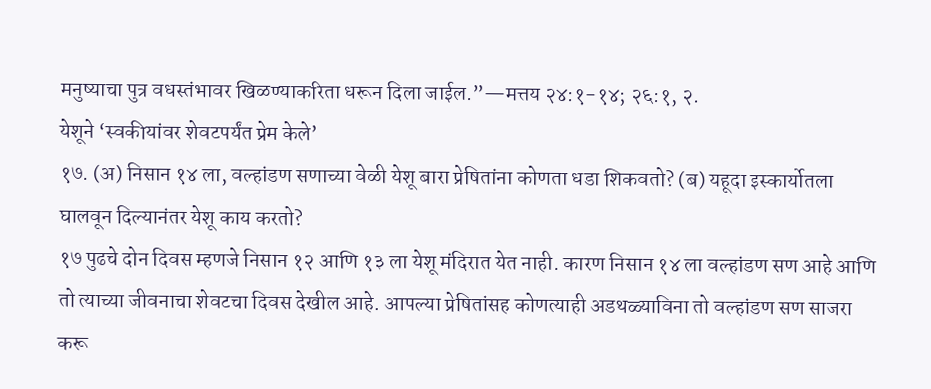मनुष्याचा पुत्र वधस्तंभावर खिळण्याकरिता धरून दिला जाईल.”—मत्तय २४:१-१४; २६:१, २.
येशूने ‘स्वकीयांवर शेवटपर्यंत प्रेम केले’
१७. (अ) निसान १४ ला, वल्हांडण सणाच्या वेळी येशू बारा प्रेषितांना कोणता धडा शिकवतो? (ब) यहूदा इस्कार्योतला घालवून दिल्यानंतर येशू काय करतो?
१७ पुढचे दोन दिवस म्हणजे निसान १२ आणि १३ ला येशू मंदिरात येत नाही. कारण निसान १४ ला वल्हांडण सण आहे आणि तो त्याच्या जीवनाचा शेवटचा दिवस देखील आहे. आपल्या प्रेषितांसह कोणत्याही अडथळ्याविना तो वल्हांडण सण साजरा करू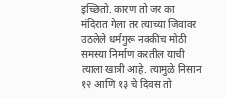इच्छितो. कारण तो जर का मंदिरात गेला तर त्याच्या जिवावर उठलेले धर्मगुरू नक्कीच मोठी समस्या निर्माण करतील याची त्याला खात्री आहे. त्यामुळे निसान १२ आणि १३ चे दिवस तो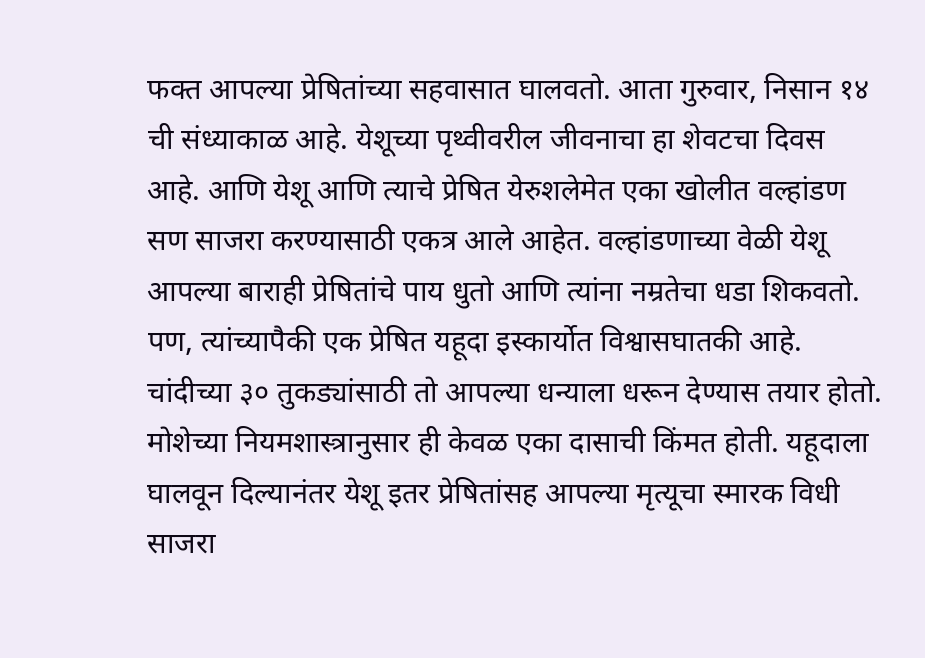फक्त आपल्या प्रेषितांच्या सहवासात घालवतो. आता गुरुवार, निसान १४ ची संध्याकाळ आहे. येशूच्या पृथ्वीवरील जीवनाचा हा शेवटचा दिवस आहे. आणि येशू आणि त्याचे प्रेषित येरुशलेमेत एका खोलीत वल्हांडण सण साजरा करण्यासाठी एकत्र आले आहेत. वल्हांडणाच्या वेळी येशू आपल्या बाराही प्रेषितांचे पाय धुतो आणि त्यांना नम्रतेचा धडा शिकवतो. पण, त्यांच्यापैकी एक प्रेषित यहूदा इस्कार्योत विश्वासघातकी आहे. चांदीच्या ३० तुकड्यांसाठी तो आपल्या धन्याला धरून देण्यास तयार होतो. मोशेच्या नियमशास्त्रानुसार ही केवळ एका दासाची किंमत होती. यहूदाला घालवून दिल्यानंतर येशू इतर प्रेषितांसह आपल्या मृत्यूचा स्मारक विधी साजरा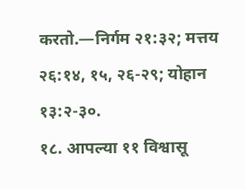करतो.—निर्गम २१:३२; मत्तय २६:१४, १५, २६-२९; योहान १३:२-३०.
१८. आपल्या ११ विश्वासू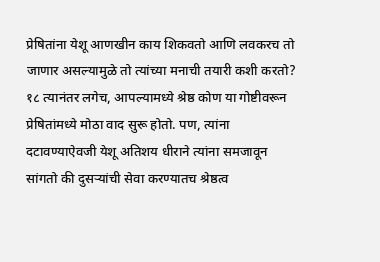प्रेषितांना येशू आणखीन काय शिकवतो आणि लवकरच तो जाणार असल्यामुळे तो त्यांच्या मनाची तयारी कशी करतो?
१८ त्यानंतर लगेच, आपल्यामध्ये श्रेष्ठ कोण या गोष्टीवरून प्रेषितांमध्ये मोठा वाद सुरू होतो. पण, त्यांना दटावण्याऐवजी येशू अतिशय धीराने त्यांना समजावून सांगतो की दुसऱ्यांची सेवा करण्यातच श्रेष्ठत्व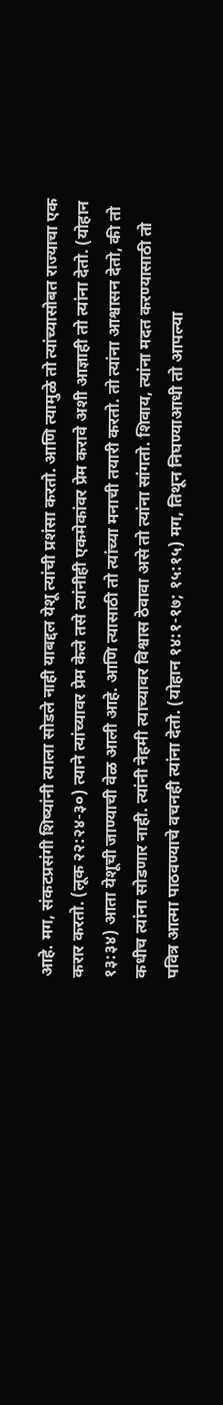आहे. मग, संकटप्रसंगी शिष्यांनी त्याला सोडले नाही याबद्दल येशू त्यांची प्रशंसा करतो. आणि त्यामुळे तो त्यांच्यासोबत राज्याचा एक करार करतो. (लूक २२:२४-३०) त्याने त्यांच्यावर प्रेम केले तसे त्यांनीही एकमेकांवर प्रेम करावे अशी आज्ञाही तो त्यांना देतो. (योहान १३:३४) आता येशूची जाण्याची वेळ आली आहे. आणि त्यासाठी तो त्यांच्या मनाची तयारी करतो. तो त्यांना आश्वासन देतो, की तो कधीच त्यांना सोडणार नाही. त्यांनी नेहमी त्याच्यावर विश्वास ठेवावा असे तो त्यांना सांगतो. शिवाय, त्यांना मदत करण्यासाठी तो पवित्र आत्मा पाठवण्याचे वचनही त्यांना देतो. (योहान १४:१-१७; १५:१५) मग, तिथून निघण्याआधी तो आपल्या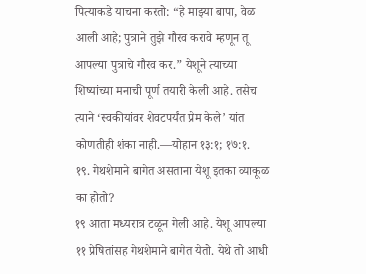पित्याकडे याचना करतो: “हे माझ्या बापा, वेळ आली आहे; पुत्राने तुझे गौरव करावे म्हणून तू आपल्या पुत्राचे गौरव कर.” येशूने त्याच्या शिष्यांच्या मनाची पूर्ण तयारी केली आहे. तसेच त्याने ‘स्वकीयांवर शेवटपर्यंत प्रेम केले’ यांत कोणतीही शंका नाही.—योहान १३:१; १७:१.
१९. गेथशेमाने बागेत असताना येशू इतका व्याकूळ का होतो?
१९ आता मध्यरात्र टळून गेली आहे. येशू आपल्या ११ प्रेषितांसह गेथशेमाने बागेत येतो. येथे तो आधी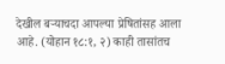देखील बऱ्याचदा आपल्या प्रेषितांसह आला आहे. (योहान १८:१, २) काही तासांतच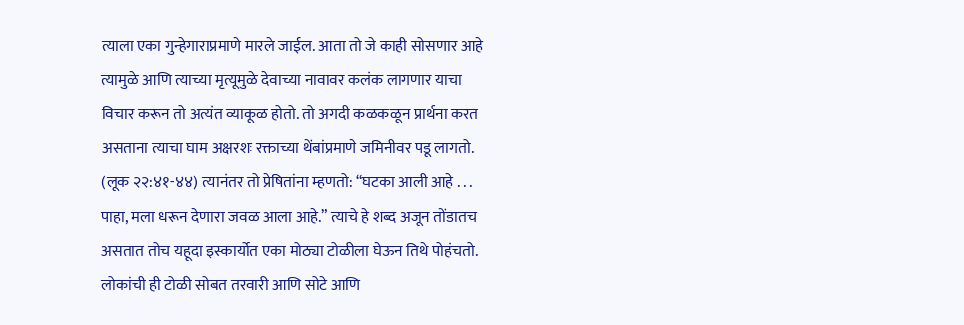त्याला एका गुन्हेगाराप्रमाणे मारले जाईल. आता तो जे काही सोसणार आहे त्यामुळे आणि त्याच्या मृत्यूमुळे देवाच्या नावावर कलंक लागणार याचा विचार करून तो अत्यंत व्याकूळ होतो. तो अगदी कळकळून प्रार्थना करत असताना त्याचा घाम अक्षरशः रक्ताच्या थेंबांप्रमाणे जमिनीवर पडू लागतो. (लूक २२:४१-४४) त्यानंतर तो प्रेषितांना म्हणतो: “घटका आली आहे . . . पाहा, मला धरून देणारा जवळ आला आहे.” त्याचे हे शब्द अजून तोंडातच असतात तोच यहूदा इस्कार्योत एका मोठ्या टोळीला घेऊन तिथे पोहंचतो. लोकांची ही टोळी सोबत तरवारी आणि सोटे आणि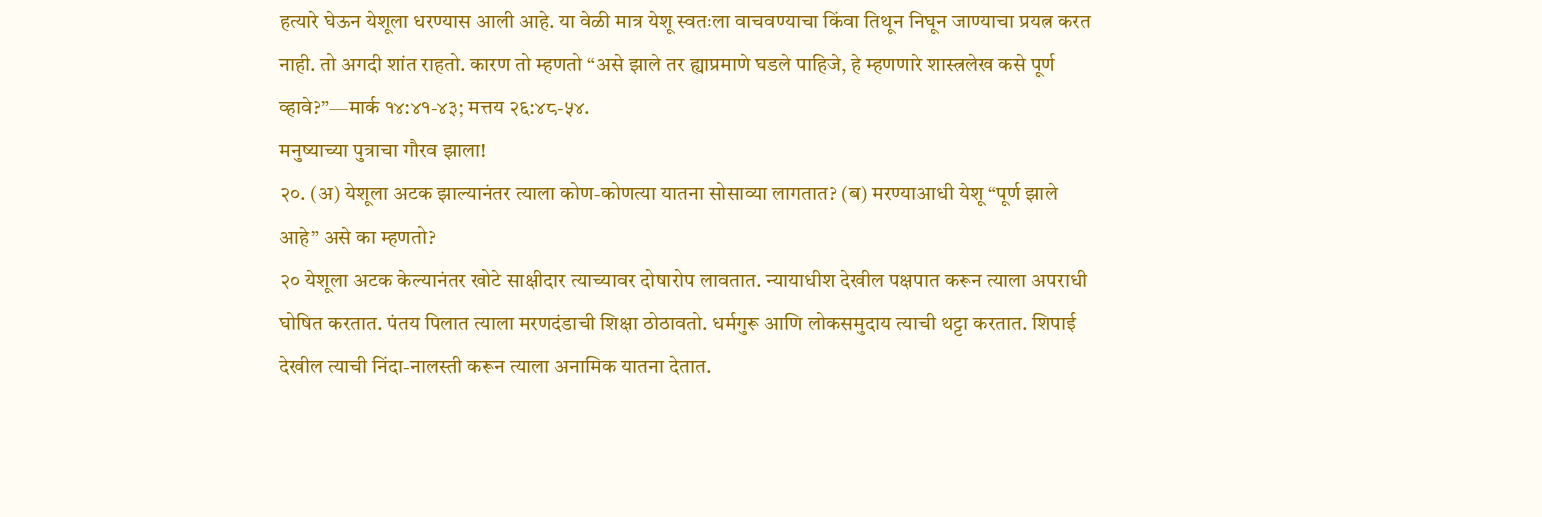हत्यारे घेऊन येशूला धरण्यास आली आहे. या वेळी मात्र येशू स्वतःला वाचवण्याचा किंवा तिथून निघून जाण्याचा प्रयत्न करत नाही. तो अगदी शांत राहतो. कारण तो म्हणतो “असे झाले तर ह्याप्रमाणे घडले पाहिजे, हे म्हणणारे शास्त्रलेख कसे पूर्ण व्हावे?”—मार्क १४:४१-४३; मत्तय २६:४८-५४.
मनुष्याच्या पुत्राचा गौरव झाला!
२०. (अ) येशूला अटक झाल्यानंतर त्याला कोण-कोणत्या यातना सोसाव्या लागतात? (ब) मरण्याआधी येशू “पूर्ण झाले आहे” असे का म्हणतो?
२० येशूला अटक केल्यानंतर खोटे साक्षीदार त्याच्यावर दोषारोप लावतात. न्यायाधीश देखील पक्षपात करून त्याला अपराधी घोषित करतात. पंतय पिलात त्याला मरणदंडाची शिक्षा ठोठावतो. धर्मगुरू आणि लोकसमुदाय त्याची थट्टा करतात. शिपाई देखील त्याची निंदा-नालस्ती करून त्याला अनामिक यातना देतात.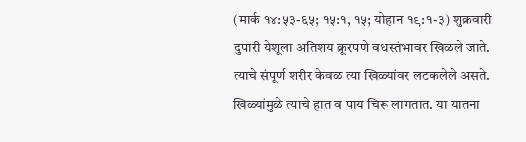(मार्क १४:५३-६५; १५:१, १५; योहान १९:१-३) शुक्रवारी दुपारी येशूला अतिशय क्रूरपणे वधस्तंभावर खिळले जाते. त्याचे संपूर्ण शरीर केवळ त्या खिळ्यांवर लटकलेले असते. खिळ्यांमुळे त्याचे हात व पाय चिरू लागतात. या यातना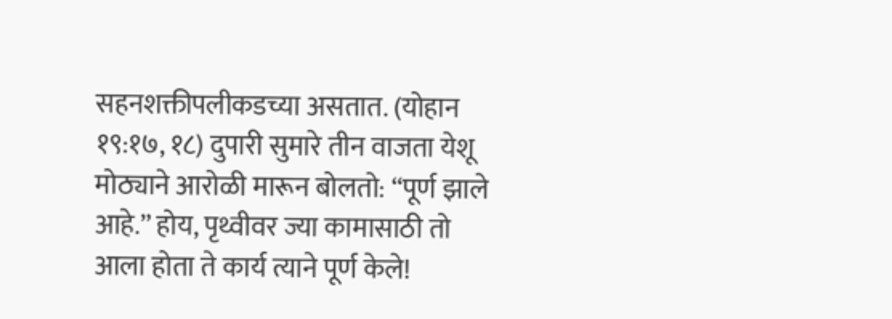सहनशक्तीपलीकडच्या असतात. (योहान १९:१७, १८) दुपारी सुमारे तीन वाजता येशू मोठ्याने आरोळी मारून बोलतो: “पूर्ण झाले आहे.” होय, पृथ्वीवर ज्या कामासाठी तो आला होता ते कार्य त्याने पूर्ण केले!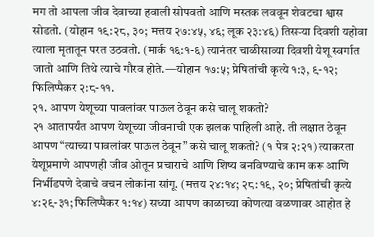मग तो आपला जीव देवाच्या हवाली सोपवतो आणि मस्तक लववून शेवटचा श्वास सोडतो. (योहान १९:२८, ३०; मत्तय २७:४५, ४६; लूक २३:४६) तिसऱ्या दिवशी यहोवा त्याला मृतातून परत उठवतो. (मार्क १६:१-६) त्यानंतर चाळीसाव्या दिवशी येशू स्वर्गात जातो आणि तिथे त्याचे गौरव होते.—योहान १७:५; प्रेषितांची कृत्ये १:३, ९-१२; फिलिप्पैकर २:८-११.
२१. आपण येशूच्या पावलांवर पाऊल ठेवून कसे चालू शकतो?
२१ आतापर्यंत आपण येशूच्या जीवनाची एक झलक पाहिली आहे. ती लक्षात ठेवून आपण “त्याच्या पावलांवर पाऊल ठेवून” कसे चालू शकतो? (१ पेत्र २:२१) त्याकरता येशूप्रमाणे आपणही जीव ओतून प्रचाराचे आणि शिष्य बनविण्याचे काम करू आणि निर्भीडपणे देवाचे वचन लोकांना सांगू. (मत्तय २४:१४; २८:१९, २०; प्रेषितांची कृत्ये ४:२९-३१; फिलिप्पैकर १:१४) सध्या आपण काळाच्या कोणत्या वळणावर आहोत हे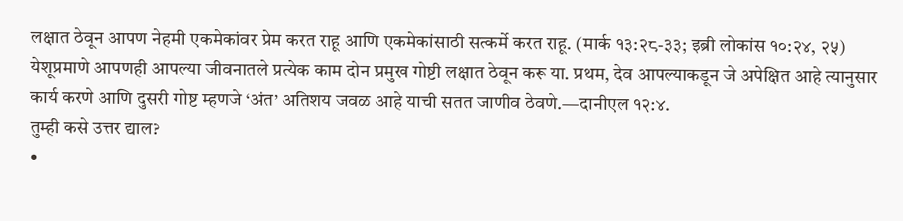लक्षात ठेवून आपण नेहमी एकमेकांवर प्रेम करत राहू आणि एकमेकांसाठी सत्कर्मे करत राहू. (मार्क १३:२८-३३; इब्री लोकांस १०:२४, २५) येशूप्रमाणे आपणही आपल्या जीवनातले प्रत्येक काम दोन प्रमुख गोष्टी लक्षात ठेवून करू या. प्रथम, देव आपल्याकडून जे अपेक्षित आहे त्यानुसार कार्य करणे आणि दुसरी गोष्ट म्हणजे ‘अंत’ अतिशय जवळ आहे याची सतत जाणीव ठेवणे.—दानीएल १२:४.
तुम्ही कसे उत्तर द्याल?
•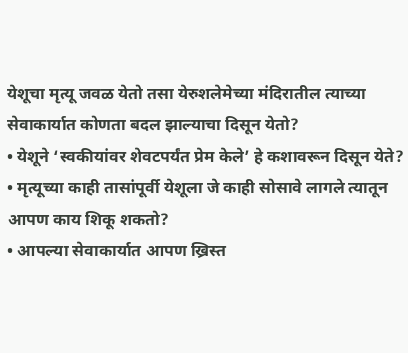येशूचा मृत्यू जवळ येतो तसा येरुशलेमेच्या मंदिरातील त्याच्या सेवाकार्यात कोणता बदल झाल्याचा दिसून येतो?
• येशूने ‘स्वकीयांवर शेवटपर्यंत प्रेम केले’ हे कशावरून दिसून येते?
• मृत्यूच्या काही तासांपूर्वी येशूला जे काही सोसावे लागले त्यातून आपण काय शिकू शकतो?
• आपल्या सेवाकार्यात आपण ख्रिस्त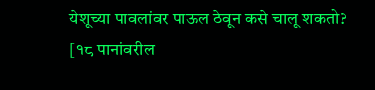येशूच्या पावलांवर पाऊल ठेवून कसे चालू शकतो?
[१८ पानांवरील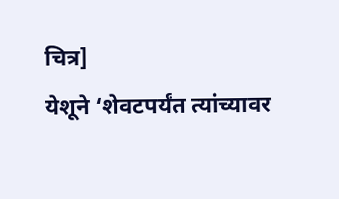चित्र]
येशूने ‘शेवटपर्यंत त्यांच्यावर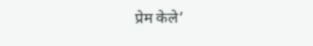प्रेम केले’